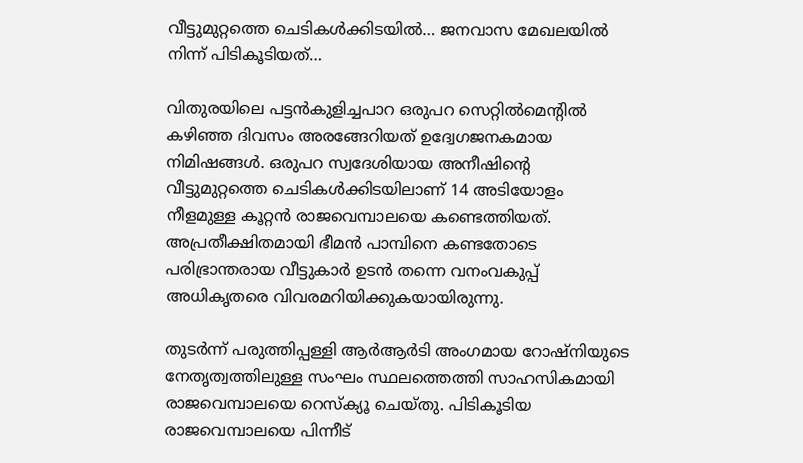വീട്ടുമുറ്റത്തെ ചെടികൾക്കിടയിൽ… ജനവാസ മേഖലയിൽ നിന്ന് പിടികൂടിയത്…

വിതുരയിലെ പട്ടൻകുളിച്ചപാറ ഒരുപറ സെറ്റിൽമെന്റിൽ കഴിഞ്ഞ ദിവസം അരങ്ങേറിയത് ഉദ്വേഗജനകമായ നിമിഷങ്ങൾ. ഒരുപറ സ്വദേശിയായ അനീഷിന്റെ വീട്ടുമുറ്റത്തെ ചെടികൾക്കിടയിലാണ് 14 അടിയോളം നീളമുള്ള കൂറ്റൻ രാജവെമ്പാലയെ കണ്ടെത്തിയത്. അപ്രതീക്ഷിതമായി ഭീമൻ പാമ്പിനെ കണ്ടതോടെ പരിഭ്രാന്തരായ വീട്ടുകാർ ഉടൻ തന്നെ വനംവകുപ്പ് അധികൃതരെ വിവരമറിയിക്കുകയായിരുന്നു.

തുടർന്ന് പരുത്തിപ്പള്ളി ആർആർടി അംഗമായ റോഷ്നിയുടെ നേതൃത്വത്തിലുള്ള സംഘം സ്ഥലത്തെത്തി സാഹസികമായി രാജവെമ്പാലയെ റെസ്ക്യൂ ചെയ്തു. പിടികൂടിയ രാജവെമ്പാലയെ പിന്നീട്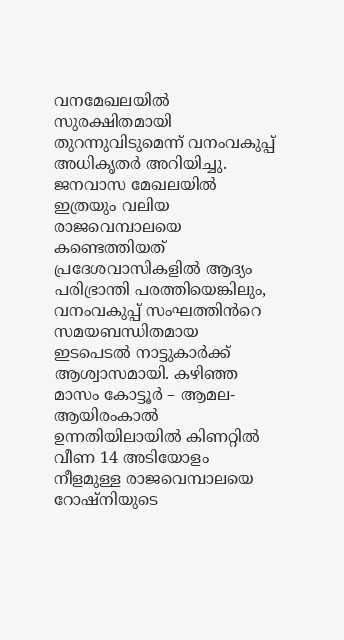വനമേഖലയിൽ സുരക്ഷിതമായി തുറന്നുവിടുമെന്ന് വനംവകുപ്പ് അധികൃതർ അറിയിച്ചു. ജനവാസ മേഖലയിൽ ഇത്രയും വലിയ രാജവെമ്പാലയെ കണ്ടെത്തിയത് പ്രദേശവാസികളിൽ ആദ്യം പരിഭ്രാന്തി പരത്തിയെങ്കിലും, വനംവകുപ്പ് സംഘത്തിൻറെ സമയബന്ധിതമായ ഇടപെടൽ നാട്ടുകാർക്ക് ആശ്വാസമായി. കഴിഞ്ഞ മാസം കോട്ടൂർ – ആമല- ആയിരംകാൽ ഉന്നതിയിലായിൽ കിണറ്റിൽ വീണ 14 അടിയോളം നീളമുള്ള രാജവെമ്പാലയെ റോഷ്നിയുടെ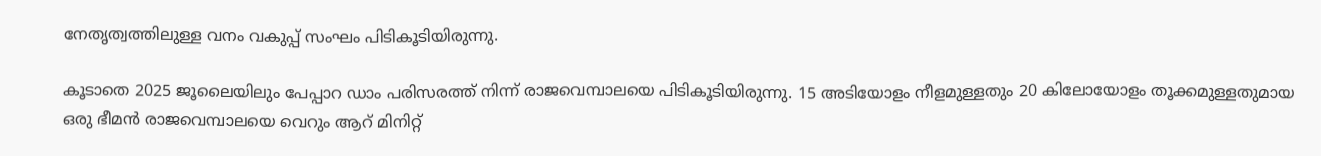നേതൃത്വത്തിലുള്ള വനം വകുപ്പ് സംഘം പിടികൂടിയിരുന്നു.

കൂടാതെ 2025 ജൂലൈയിലും പേപ്പാറ ഡാം പരിസരത്ത് നിന്ന് രാജവെമ്പാലയെ പിടികൂടിയിരുന്നു. 15 അടിയോളം നീളമുള്ളതും 20 കിലോയോളം തൂക്കമുള്ളതുമായ ഒരു ഭീമൻ രാജവെമ്പാലയെ വെറും ആറ് മിനിറ്റ്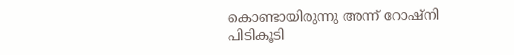കൊണ്ടായിരുന്നു അന്ന് റോഷ്നി പിടികൂടി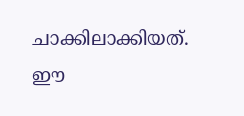ചാക്കിലാക്കിയത്. ഈ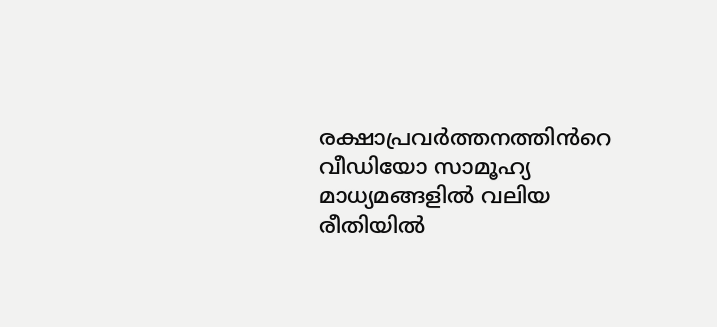രക്ഷാപ്രവർത്തനത്തിൻറെ വീഡിയോ സാമൂഹ്യ മാധ്യമങ്ങളിൽ വലിയ രീതിയിൽ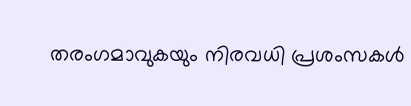തരംഗമാവുകയും നിരവധി പ്രശംസകൾ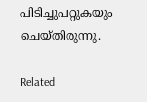പിടിച്ചുപറ്റുകയും ചെയ്തിരുന്നു.

Related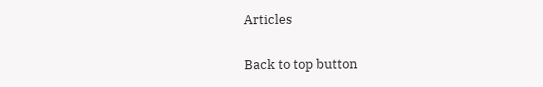Articles

Back to top button